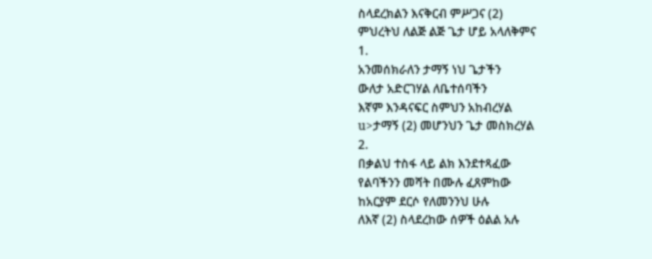ስላደረክልን እናቅርብ ምሥጋና (2)
ምህረትህ ለልጅ ልጅ ጌታ ሆይ አላለቅምና
1.
አንመሰክራለን ታማኝ ነህ ጌታችን
ውለታ አድርገሃል ለቤተሰባችን
እኛም እንዳናፍር ስምህን አከብረሃል
u>ታማኝ (2) መሆንህን ጌታ መስክረሃል
2.
በቃልህ ተስፋ ላይ ልክ እንደተጻፈው
የልባችንን መሻት በሙሉ ፈጸምከው
ከአርያም ደርሶ የለመንንህ ሁሉ
ለእኛ (2) ስላደረከው ሰዎች ዕልል አሉ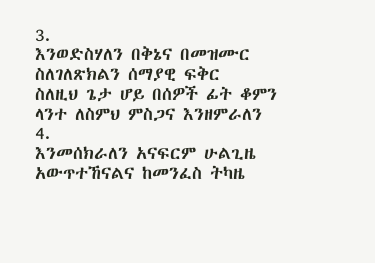3.
እንወድስሃለን በቅኔና በመዝሙር
ስለገለጽክልን ሰማያዊ ፍቅር
ስለዚህ ጌታ ሆይ በሰዎች ፊት ቆምን
ላንተ ለስምህ ምስጋና እንዘምራለን
4.
እንመሰክራለን አናፍርም ሁልጊዜ
አውጥተኸናልና ከመንፈስ ትካዜ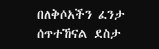በለቅሶአችን ፈንታ ሰጥተኸናል ደስታ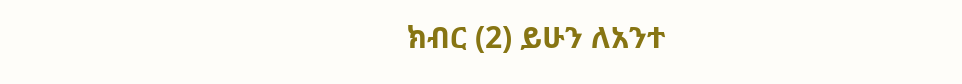ክብር (2) ይሁን ለአንተ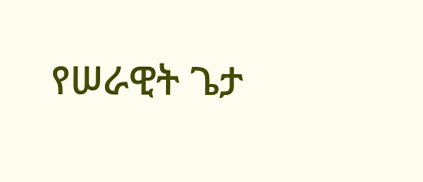የሠራዊት ጌታ